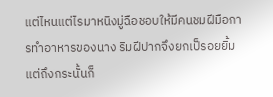แต่ไหนแต่ไรมาหนิงมู่ฉือชอบให้มีคนชมฝีมือการทำอาหารของนาง ริมฝีปากจึงยกเป็รอยยิ้ม แต่ถึงกระนั้นก็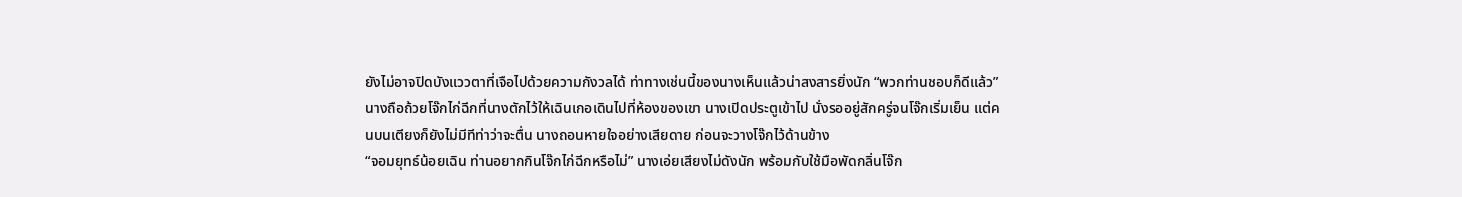ยังไม่อาจปิดบังแววตาที่เจือไปด้วยความกังวลได้ ท่าทางเช่นนี้ของนางเห็นแล้วน่าสงสารยิ่งนัก “พวกท่านชอบก็ดีแล้ว”
นางถือถ้วยโจ๊กไก่ฉีกที่นางตักไว้ให้เฉินเกอเดินไปที่ห้องของเขา นางเปิดประตูเข้าไป นั่งรออยู่สักครู่จนโจ๊กเริ่มเย็น แต่คนบนเตียงก็ยังไม่มีทีท่าว่าจะตื่น นางถอนหายใจอย่างเสียดาย ก่อนจะวางโจ๊กไว้ด้านข้าง
“จอมยุทธ์น้อยเฉิน ท่านอยากกินโจ๊กไก่ฉีกหรือไม่” นางเอ่ยเสียงไม่ดังนัก พร้อมกับใช้มือพัดกลิ่นโจ๊ก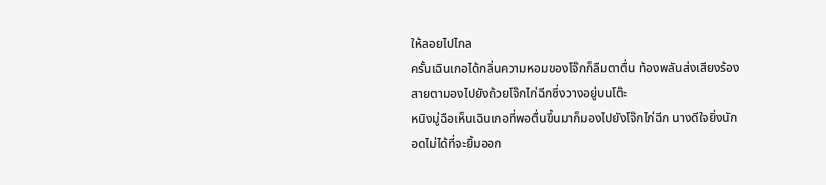ให้ลอยไปไกล
ครั้นเฉินเกอได้กลิ่นความหอมของโจ๊กก็ลืมตาตื่น ท้องพลันส่งเสียงร้อง สายตามองไปยังถ้วยโจ๊กไก่ฉีกซึ่งวางอยู่บนโต๊ะ
หนิงมู่ฉือเห็นเฉินเกอที่พอตื่นขึ้นมาก็มองไปยังโจ๊กไก่ฉีก นางดีใจยิ่งนัก อดไม่ได้ที่จะยิ้มออก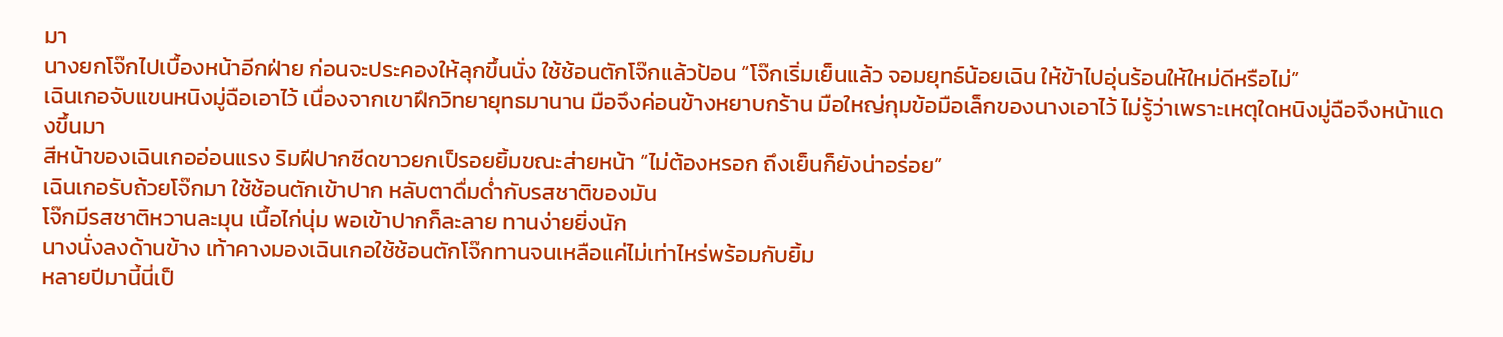มา
นางยกโจ๊กไปเบื้องหน้าอีกฝ่าย ก่อนจะประคองให้ลุกขึ้นนั่ง ใช้ช้อนตักโจ๊กแล้วป้อน “โจ๊กเริ่มเย็นแล้ว จอมยุทธ์น้อยเฉิน ให้ข้าไปอุ่นร้อนให้ใหม่ดีหรือไม่”
เฉินเกอจับแขนหนิงมู่ฉือเอาไว้ เนื่องจากเขาฝึกวิทยายุทธมานาน มือจึงค่อนข้างหยาบกร้าน มือใหญ่กุมข้อมือเล็กของนางเอาไว้ ไม่รู้ว่าเพราะเหตุใดหนิงมู่ฉือจึงหน้าแดงขึ้นมา
สีหน้าของเฉินเกออ่อนแรง ริมฝีปากซีดขาวยกเป็รอยยิ้มขณะส่ายหน้า “ไม่ต้องหรอก ถึงเย็นก็ยังน่าอร่อย”
เฉินเกอรับถ้วยโจ๊กมา ใช้ช้อนตักเข้าปาก หลับตาดื่มด่ำกับรสชาติของมัน
โจ๊กมีรสชาติหวานละมุน เนื้อไก่นุ่ม พอเข้าปากก็ละลาย ทานง่ายยิ่งนัก
นางนั่งลงด้านข้าง เท้าคางมองเฉินเกอใช้ช้อนตักโจ๊กทานจนเหลือแค่ไม่เท่าไหร่พร้อมกับยิ้ม
หลายปีมานี้นี่เป็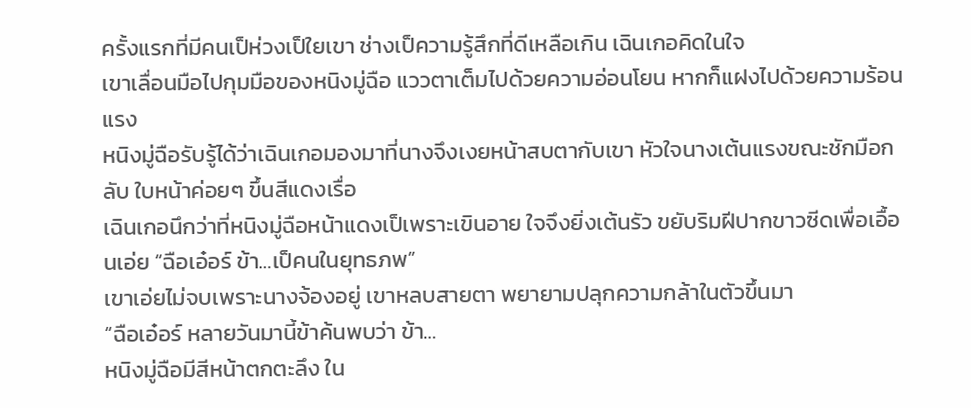ครั้งแรกที่มีคนเป็ห่วงเป็ใยเขา ช่างเป็ความรู้สึกที่ดีเหลือเกิน เฉินเกอคิดในใจ
เขาเลื่อนมือไปกุมมือของหนิงมู่ฉือ แววตาเต็มไปด้วยความอ่อนโยน หากก็แฝงไปด้วยความร้อนแรง
หนิงมู่ฉือรับรู้ได้ว่าเฉินเกอมองมาที่นางจึงเงยหน้าสบตากับเขา หัวใจนางเต้นแรงขณะชักมือกลับ ใบหน้าค่อยๆ ขึ้นสีแดงเรื่อ
เฉินเกอนึกว่าที่หนิงมู่ฉือหน้าแดงเป็เพราะเขินอาย ใจจึงยิ่งเต้นรัว ขยับริมฝีปากขาวซีดเพื่อเอื้อนเอ่ย “ฉือเอ๋อร์ ข้า…เป็คนในยุทธภพ”
เขาเอ่ยไม่จบเพราะนางจ้องอยู่ เขาหลบสายตา พยายามปลุกความกล้าในตัวขึ้นมา
“ฉือเอ๋อร์ หลายวันมานี้ข้าค้นพบว่า ข้า…
หนิงมู่ฉือมีสีหน้าตกตะลึง ใน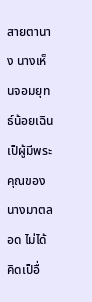สายตานาง นางเห็นจอมยุทธ์น้อยเฉินเป็ผู้มีพระคุณของนางมาตลอด ไม่ได้คิดเป็อื่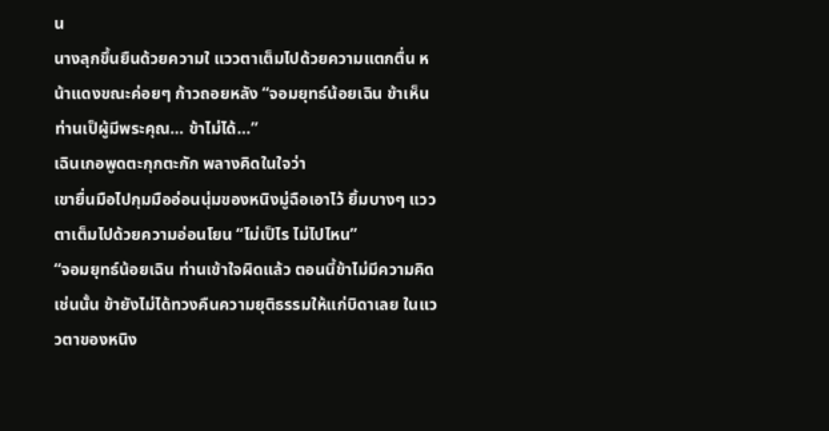น
นางลุกขึ้นยืนด้วยความใ แววตาเต็มไปด้วยความแตกตื่น หน้าแดงขณะค่อยๆ ก้าวถอยหลัง “จอมยุทธ์น้อยเฉิน ข้าเห็นท่านเป็ผู้มีพระคุณ… ข้าไม่ได้…”
เฉินเกอพูดตะกุกตะกัก พลางคิดในใจว่า
เขายื่นมือไปกุมมืออ่อนนุ่มของหนิงมู่ฉือเอาไว้ ยิ้มบางๆ แววตาเต็มไปด้วยความอ่อนโยน “ไม่เป็ไร ไม่ไปไหน”
“จอมยุทธ์น้อยเฉิน ท่านเข้าใจผิดแล้ว ตอนนี้ข้าไม่มีความคิดเช่นนั้น ข้ายังไม่ได้ทวงคืนความยุติธรรมให้แก่บิดาเลย ในแววตาของหนิง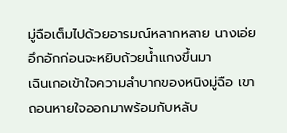มู่ฉือเต็มไปด้วยอารมณ์หลากหลาย นางเอ่ยอึกอักก่อนจะหยิบถ้วยน้ำแกงขึ้นมา
เฉินเกอเข้าใจความลำบากของหนิงมู่ฉือ เขาถอนหายใจออกมาพร้อมกับหลับ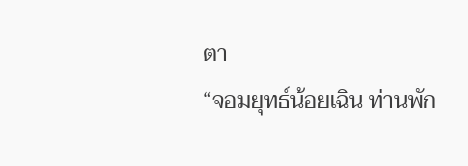ตา
“จอมยุทธ์น้อยเฉิน ท่านพัก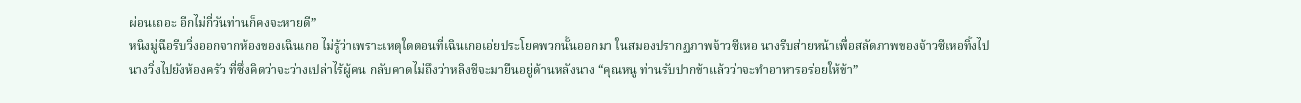ผ่อนเถอะ อีกไม่กี่วันท่านก็คงจะหายดี”
หนิงมู่ฉือรีบวิ่งออกจากห้องของเฉินเกอ ไม่รู้ว่าเพราะเหตุใดตอนที่เฉินเกอเอ่ยประโยคพวกนั้นออกมา ในสมองปรากฏภาพจ้าวซีเหอ นางรีบส่ายหน้าเพื่อสลัดภาพของจ้าวซีเหอทิ้งไป
นางวิ่งไปยังห้องครัว ที่ซึ่งคิดว่าจะว่างเปล่าไร้ผู้คน กลับคาดไม่ถึงว่าหลิงชีจะมายืนอยู่ด้านหลังนาง “คุณหนู ท่านรับปากข้าแล้วว่าจะทำอาหารอร่อยให้ข้า”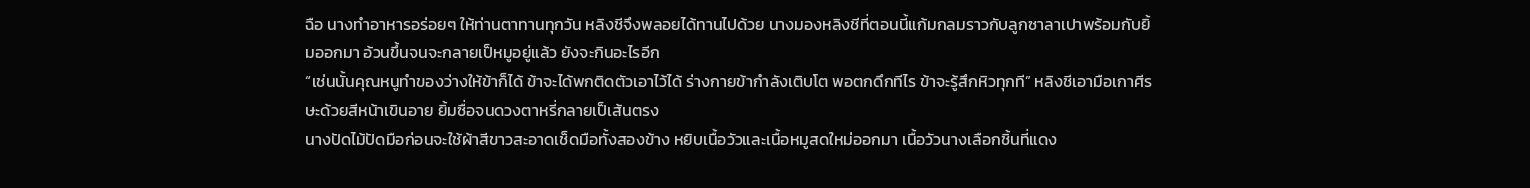ฉือ นางทำอาหารอร่อยๆ ให้ท่านตาทานทุกวัน หลิงชีจึงพลอยได้ทานไปด้วย นางมองหลิงชีที่ตอนนี้แก้มกลมราวกับลูกซาลาเปาพร้อมกับยิ้มออกมา อ้วนขึ้นจนจะกลายเป็หมูอยู่แล้ว ยังจะกินอะไรอีก
“เช่นนั้นคุณหนูทำของว่างให้ข้าก็ได้ ข้าจะได้พกติดตัวเอาไว้ได้ ร่างกายข้ากำลังเติบโต พอตกดึกทีไร ข้าจะรู้สึกหิวทุกที” หลิงชีเอามือเกาศีรษะด้วยสีหน้าเขินอาย ยิ้มซื่อจนดวงตาหรี่กลายเป็เส้นตรง
นางปัดไม้ปัดมือก่อนจะใช้ผ้าสีขาวสะอาดเช็ดมือทั้งสองข้าง หยิบเนื้อวัวและเนื้อหมูสดใหม่ออกมา เนื้อวัวนางเลือกชิ้นที่แดง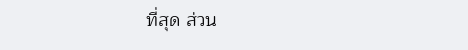ที่สุด ส่วน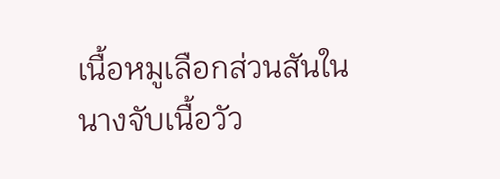เนื้อหมูเลือกส่วนสันใน นางจับเนื้อวัว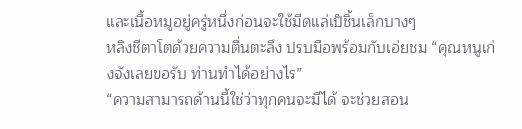และเนื้อหมูอยู่ครู่หนึ่งก่อนจะใช้มีดแล่เป็ชิ้นเล็กบางๆ
หลิงชีตาโตด้วยความตื่นตะลึง ปรบมือพร้อมกับเอ่ยชม “คุณหนูเก่งจังเลยขอรับ ท่านทำได้อย่างไร”
“ความสามารถด้านนี้ใช่ว่าทุกคนจะมีได้ จะช่วยสอน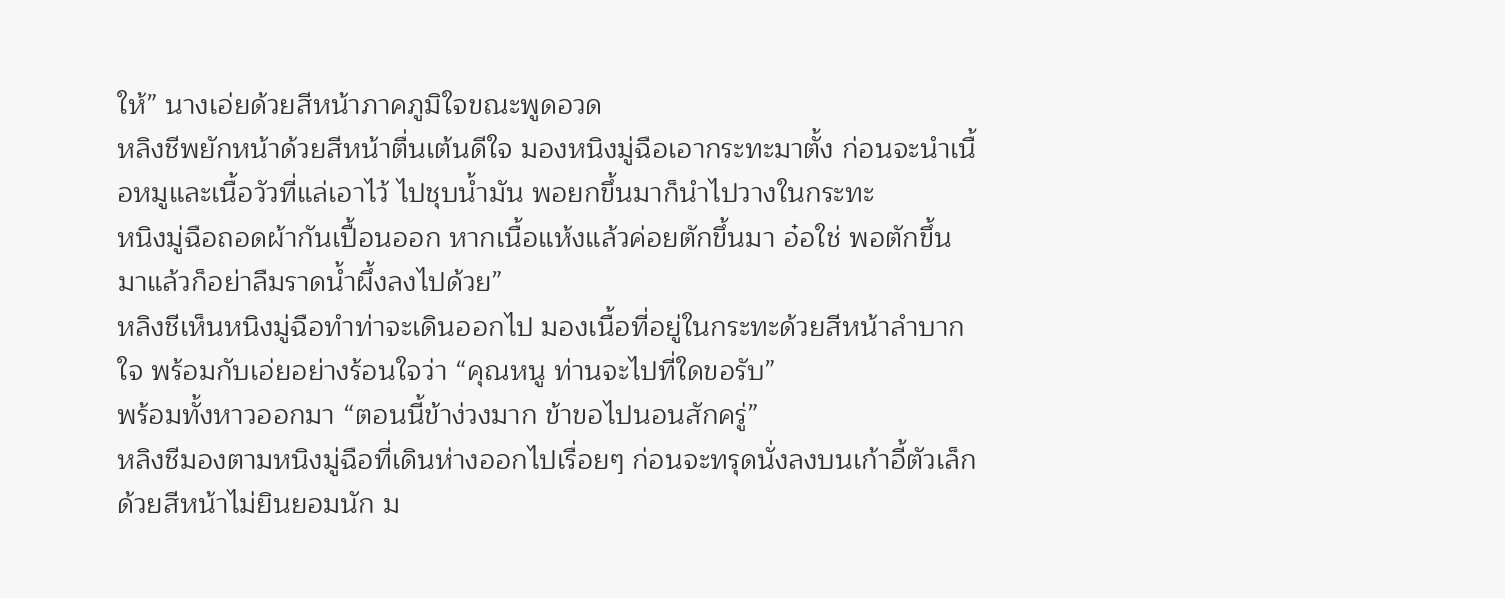ให้” นางเอ่ยด้วยสีหน้าภาคภูมิใจขณะพูดอวด
หลิงชีพยักหน้าด้วยสีหน้าตื่นเต้นดีใจ มองหนิงมู่ฉือเอากระทะมาตั้ง ก่อนจะนำเนื้อหมูและเนื้อวัวที่แล่เอาไว้ ไปชุบน้ำมัน พอยกขึ้นมาก็นำไปวางในกระทะ
หนิงมู่ฉือถอดผ้ากันเปื้อนออก หากเนื้อแห้งแล้วค่อยตักขึ้นมา อ๋อใช่ พอตักขึ้นมาแล้วก็อย่าลืมราดน้ำผึ้งลงไปด้วย”
หลิงชีเห็นหนิงมู่ฉือทำท่าจะเดินออกไป มองเนื้อที่อยู่ในกระทะด้วยสีหน้าลำบากใจ พร้อมกับเอ่ยอย่างร้อนใจว่า “คุณหนู ท่านจะไปที่ใดขอรับ”
พร้อมทั้งหาวออกมา “ตอนนี้ข้าง่วงมาก ข้าขอไปนอนสักครู่”
หลิงชีมองตามหนิงมู่ฉือที่เดินห่างออกไปเรื่อยๆ ก่อนจะทรุดนั่งลงบนเก้าอี้ตัวเล็กด้วยสีหน้าไม่ยินยอมนัก ม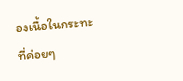องเนื้อในกระทะที่ค่อยๆ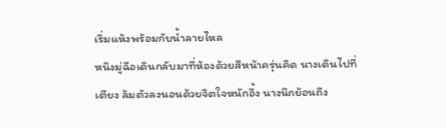เริ่มแห้งพร้อมกับน้ำลายไหล
หนิงมู่ฉือเดินกลับมาที่ห้องด้วยสีหน้าครุ่นคิด นางเดินไปที่เตียง ล้มตัวลงนอนด้วยจิตใจหนักอึ้ง นางนึกย้อนถึง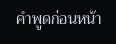คำพูดก่อนหน้า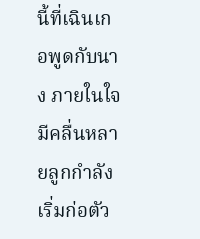นี้ที่เฉินเกอพูดกับนาง ภายในใจมีคลื่นหลายลูกกำลังเริ่มก่อตัว